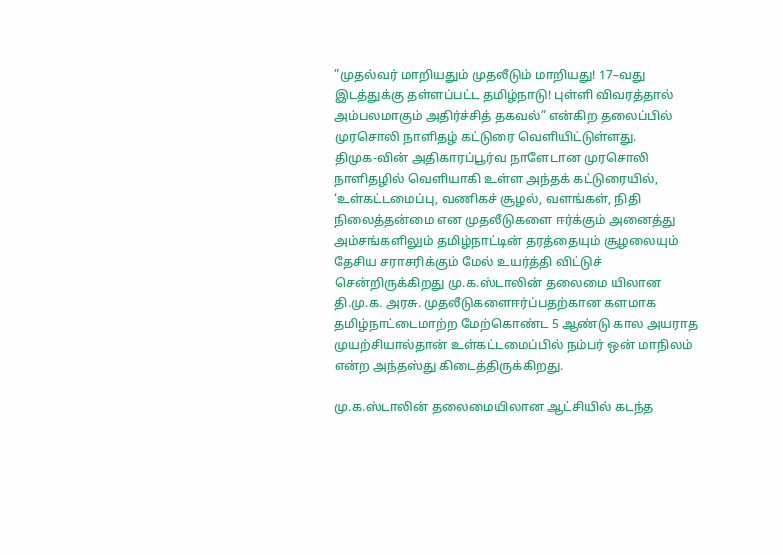”முதல்வர் மாறியதும் முதலீடும் மாறியது! 17–வது இடத்துக்கு தள்ளப்பட்ட தமிழ்நாடு! புள்ளி விவரத்தால் அம்பலமாகும் அதிர்ச்சித் தகவல்” என்கிற தலைப்பில் முரசொலி நாளிதழ் கட்டுரை வெளியிட்டுள்ளது.
திமுக-வின் அதிகாரப்பூர்வ நாளேடான முரசொலி நாளிதழில் வெளியாகி உள்ள அந்தக் கட்டுரையில், ‘உள்கட்டமைப்பு, வணிகச் சூழல், வளங்கள், நிதி நிலைத்தன்மை என முதலீடுகளை ஈர்க்கும் அனைத்து அம்சங்களிலும் தமிழ்நாட்டின் தரத்தையும் சூழலையும் தேசிய சராசரிக்கும் மேல் உயர்த்தி விட்டுச் சென்றிருக்கிறது மு.க.ஸ்டாலின் தலைமை யிலான தி.மு.க. அரசு. முதலீடுகளைஈர்ப்பதற்கான களமாக தமிழ்நாட்டைமாற்ற மேற்கொண்ட 5 ஆண்டு கால அயராத முயற்சியால்தான் உள்கட்டமைப்பில் நம்பர் ஒன் மாநிலம் என்ற அந்தஸ்து கிடைத்திருக்கிறது.

மு.க.ஸ்டாலின் தலைமையிலான ஆட்சியில் கடந்த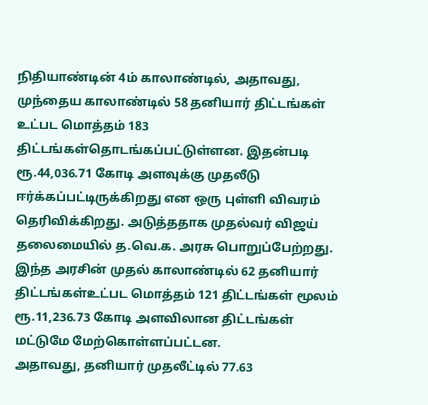நிதியாண்டின் 4ம் காலாண்டில், அதாவது, முந்தைய காலாண்டில் 58 தனியார் திட்டங்கள் உட்பட மொத்தம் 183 திட்டங்கள்தொடங்கப்பட்டுள்ளன. இதன்படி ரூ.44,036.71 கோடி அளவுக்கு முதலீடு ஈர்க்கப்பட்டிருக்கிறது என ஒரு புள்ளி விவரம் தெரிவிக்கிறது. அடுத்ததாக முதல்வர் விஜய் தலைமையில் த.வெ.க. அரசு பொறுப்பேற்றது. இந்த அரசின் முதல் காலாண்டில் 62 தனியார் திட்டங்கள்உட்பட மொத்தம் 121 திட்டங்கள் மூலம் ரூ.11,236.73 கோடி அளவிலான திட்டங்கள் மட்டுமே மேற்கொள்ளப்பட்டன.
அதாவது, தனியார் முதலீட்டில் 77.63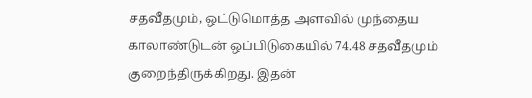சதவீதமும், ஒட்டுமொத்த அளவில் முந்தைய காலாண்டுடன் ஒப்பிடுகையில் 74.48 சதவீதமும் குறைந்திருக்கிறது. இதன்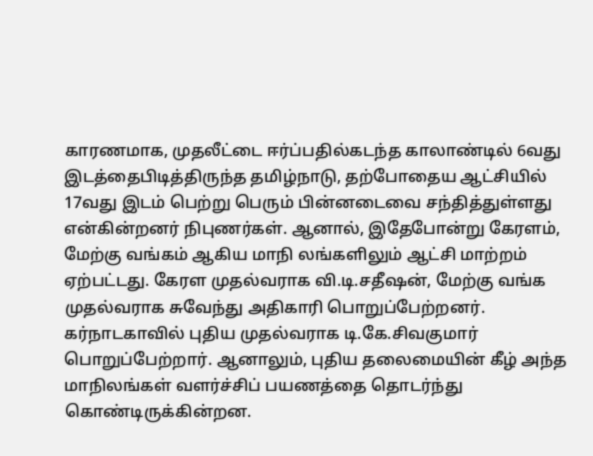காரணமாக, முதலீட்டை ஈர்ப்பதில்கடந்த காலாண்டில் 6வது இடத்தைபிடித்திருந்த தமிழ்நாடு, தற்போதைய ஆட்சியில் 17வது இடம் பெற்று பெரும் பின்னடைவை சந்தித்துள்ளது என்கின்றனர் நிபுணர்கள். ஆனால், இதேபோன்று கேரளம், மேற்கு வங்கம் ஆகிய மாநி லங்களிலும் ஆட்சி மாற்றம் ஏற்பட்டது. கேரள முதல்வராக வி.டி.சதீஷன், மேற்கு வங்க முதல்வராக சுவேந்து அதிகாரி பொறுப்பேற்றனர்.
கர்நாடகாவில் புதிய முதல்வராக டி.கே.சிவகுமார் பொறுப்பேற்றார். ஆனாலும், புதிய தலைமையின் கீழ் அந்த மாநிலங்கள் வளர்ச்சிப் பயணத்தை தொடர்ந்து கொண்டிருக்கின்றன.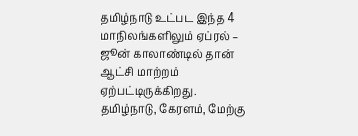தமிழ்நாடு உட்பட இந்த 4 மாநிலங்களிலும் ஏப்ரல் – ஜூன் காலாண்டில் தான் ஆட்சி மாற்றம் ஏற்பட்டிருக்கிறது. தமிழ்நாடு, கேரளம், மேற்கு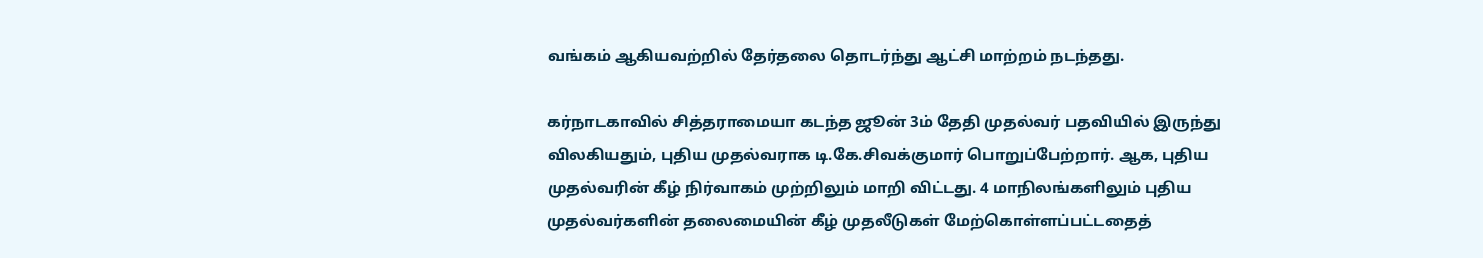வங்கம் ஆகியவற்றில் தேர்தலை தொடர்ந்து ஆட்சி மாற்றம் நடந்தது.

கர்நாடகாவில் சித்தராமையா கடந்த ஜூன் 3ம் தேதி முதல்வர் பதவியில் இருந்து விலகியதும், புதிய முதல்வராக டி.கே.சிவக்குமார் பொறுப்பேற்றார். ஆக, புதிய முதல்வரின் கீழ் நிர்வாகம் முற்றிலும் மாறி விட்டது. 4 மாநிலங்களிலும் புதிய முதல்வர்களின் தலைமையின் கீழ் முதலீடுகள் மேற்கொள்ளப்பட்டதைத்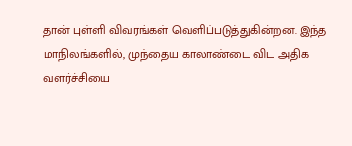தான் புள்ளி விவரங்கள் வெளிப்படுத்துகின்றன. இந்த மாநிலங்களில், முந்தைய காலாண்டை விட அதிக வளர்ச்சியை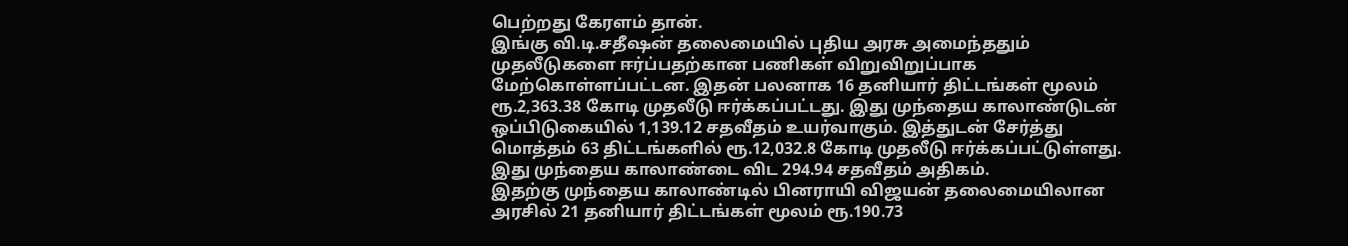பெற்றது கேரளம் தான்.
இங்கு வி.டி.சதீஷன் தலைமையில் புதிய அரசு அமைந்ததும் முதலீடுகளை ஈர்ப்பதற்கான பணிகள் விறுவிறுப்பாக மேற்கொள்ளப்பட்டன. இதன் பலனாக 16 தனியார் திட்டங்கள் மூலம் ரூ.2,363.38 கோடி முதலீடு ஈர்க்கப்பட்டது. இது முந்தைய காலாண்டுடன் ஒப்பிடுகையில் 1,139.12 சதவீதம் உயர்வாகும். இத்துடன் சேர்த்து மொத்தம் 63 திட்டங்களில் ரூ.12,032.8 கோடி முதலீடு ஈர்க்கப்பட்டுள்ளது. இது முந்தைய காலாண்டை விட 294.94 சதவீதம் அதிகம்.
இதற்கு முந்தைய காலாண்டில் பினராயி விஜயன் தலைமையிலான அரசில் 21 தனியார் திட்டங்கள் மூலம் ரூ.190.73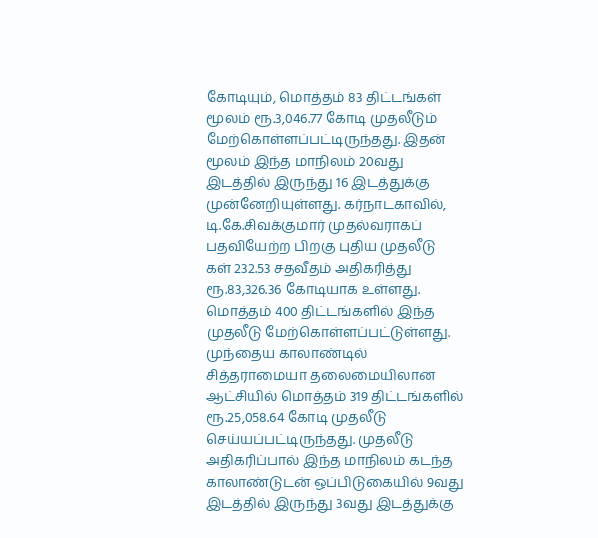கோடியும், மொத்தம் 83 திட்டங்கள் மூலம் ரூ.3,046.77 கோடி முதலீடும் மேற்கொள்ளப்பட்டிருந்தது. இதன் மூலம் இந்த மாநிலம் 20வது இடத்தில் இருந்து 16 இடத்துக்கு முன்னேறியுள்ளது. கர்நாடகாவில், டி.கே.சிவக்குமார் முதல்வராகப் பதவியேற்ற பிறகு புதிய முதலீடு கள் 232.53 சதவீதம் அதிகரித்து ரூ.83,326.36 கோடியாக உள்ளது. மொத்தம் 400 திட்டங்களில் இந்த முதலீடு மேற்கொள்ளப்பட்டுள்ளது.
முந்தைய காலாண்டில் சித்தராமையா தலைமையிலான ஆட்சியில் மொத்தம் 319 திட்டங்களில் ரூ.25,058.64 கோடி முதலீடு செய்யப்பட்டிருந்தது. முதலீடு அதிகரிப்பால் இந்த மாநிலம் கடந்த காலாண்டுடன் ஒப்பிடுகையில் 9வது இடத்தில் இருந்து 3வது இடத்துக்கு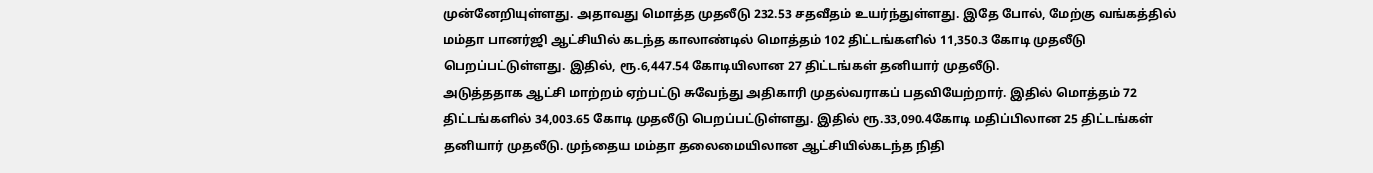முன்னேறியுள்ளது. அதாவது மொத்த முதலீடு 232.53 சதவீதம் உயர்ந்துள்ளது. இதே போல், மேற்கு வங்கத்தில் மம்தா பானர்ஜி ஆட்சியில் கடந்த காலாண்டில் மொத்தம் 102 திட்டங்களில் 11,350.3 கோடி முதலீடு பெறப்பட்டுள்ளது. இதில், ரூ.6,447.54 கோடியிலான 27 திட்டங்கள் தனியார் முதலீடு.
அடுத்ததாக ஆட்சி மாற்றம் ஏற்பட்டு சுவேந்து அதிகாரி முதல்வராகப் பதவியேற்றார். இதில் மொத்தம் 72 திட்டங்களில் 34,003.65 கோடி முதலீடு பெறப்பட்டுள்ளது. இதில் ரூ.33,090.4கோடி மதிப்பிலான 25 திட்டங்கள் தனியார் முதலீடு. முந்தைய மம்தா தலைமையிலான ஆட்சியில்கடந்த நிதி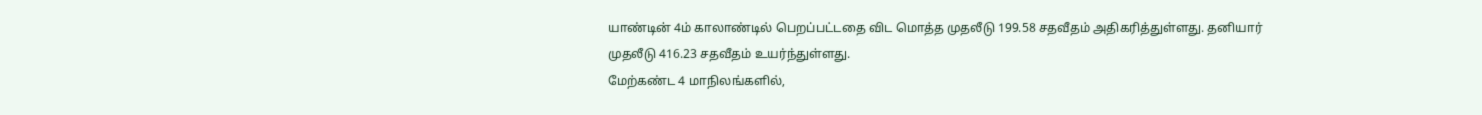யாண்டின் 4ம் காலாண்டில் பெறப்பட்டதை விட மொத்த முதலீடு 199.58 சதவீதம் அதிகரித்துள்ளது. தனியார் முதலீடு 416.23 சதவீதம் உயர்ந்துள்ளது.
மேற்கண்ட 4 மாநிலங்களில்,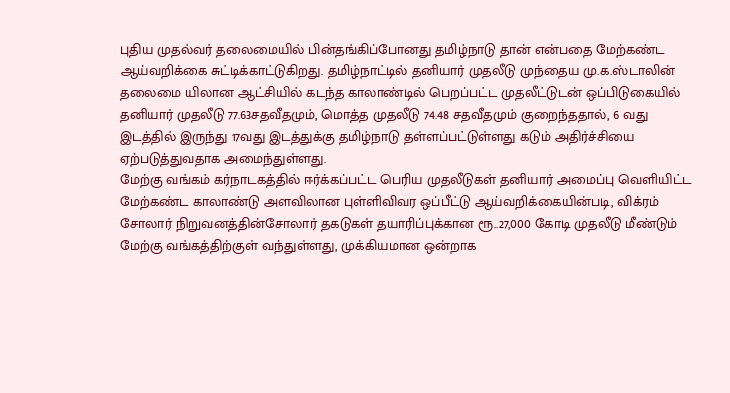புதிய முதல்வர் தலைமையில் பின்தங்கிப்போனது தமிழ்நாடு தான் என்பதை மேற்கண்ட ஆய்வறிக்கை சுட்டிக்காட்டுகிறது. தமிழ்நாட்டில் தனியார் முதலீடு முந்தைய மு.க.ஸ்டாலின் தலைமை யிலான ஆட்சியில் கடந்த காலாண்டில் பெறப்பட்ட முதலீட்டுடன் ஒப்பிடுகையில் தனியார் முதலீடு 77.63சதவீதமும், மொத்த முதலீடு 74.48 சதவீதமும் குறைந்ததால், 6 வது இடத்தில் இருந்து 17வது இடத்துக்கு தமிழ்நாடு தள்ளப்பட்டுள்ளது கடும் அதிர்ச்சியை ஏற்படுத்துவதாக அமைந்துள்ளது.
மேற்கு வங்கம் கர்நாடகத்தில் ஈர்க்கப்பட்ட பெரிய முதலீடுகள் தனியார் அமைப்பு வெளியிட்ட மேற்கண்ட காலாண்டு அளவிலான புள்ளிவிவர ஒப்பீட்டு ஆய்வறிக்கையின்படி, விக்ரம் சோலார் நிறுவனத்தின்சோலார் தகடுகள் தயாரிப்புக்கான ரூ..27,000 கோடி முதலீடு மீண்டும் மேற்கு வங்கத்திற்குள் வந்துள்ளது, முக்கியமான ஒன்றாக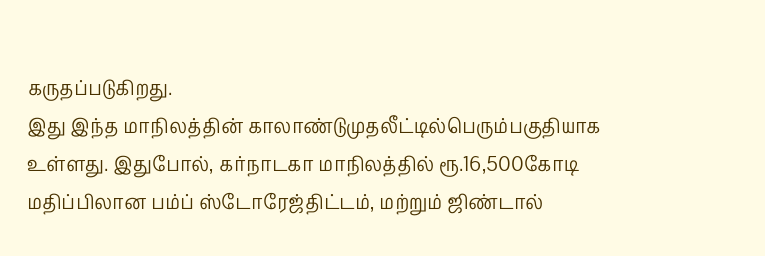கருதப்படுகிறது.
இது இந்த மாநிலத்தின் காலாண்டுமுதலீட்டில்பெரும்பகுதியாக உள்ளது. இதுபோல், கர்நாடகா மாநிலத்தில் ரூ.16,500கோடி மதிப்பிலான பம்ப் ஸ்டோரேஜ்திட்டம், மற்றும் ஜிண்டால்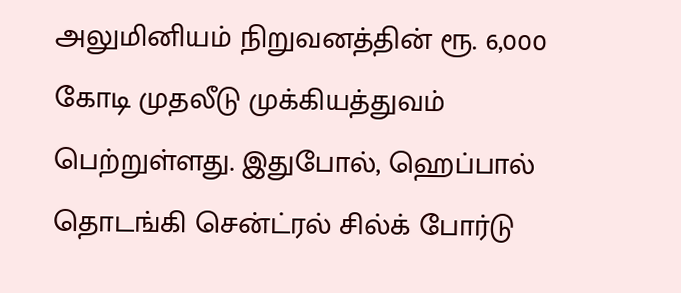அலுமினியம் நிறுவனத்தின் ரூ. 6,000 கோடி முதலீடு முக்கியத்துவம் பெற்றுள்ளது. இதுபோல், ஹெப்பால் தொடங்கி சென்ட்ரல் சில்க் போர்டு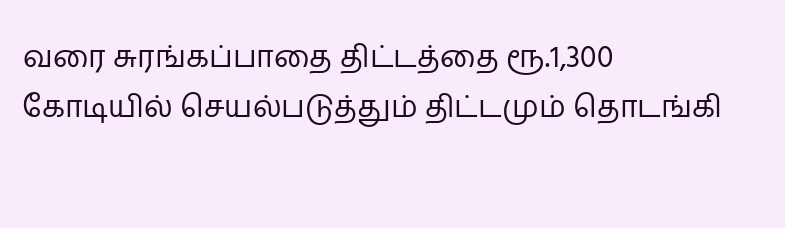வரை சுரங்கப்பாதை திட்டத்தை ரூ.1,300 கோடியில் செயல்படுத்தும் திட்டமும் தொடங்கி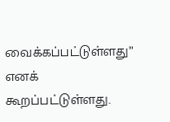வைக்கப்பட்டுள்ளது” எனக் கூறப்பட்டுள்ளது.